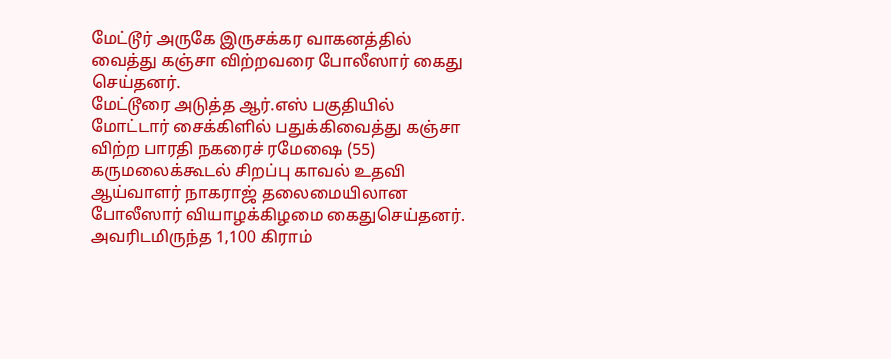மேட்டூர் அருகே இருசக்கர வாகனத்தில் வைத்து கஞ்சா விற்றவரை போலீஸார் கைது செய்தனர்.
மேட்டூரை அடுத்த ஆர்.எஸ் பகுதியில் மோட்டார் சைக்கிளில் பதுக்கிவைத்து கஞ்சா விற்ற பாரதி நகரைச் ரமேஷை (55) கருமலைக்கூடல் சிறப்பு காவல் உதவி ஆய்வாளர் நாகராஜ் தலைமையிலான போலீஸார் வியாழக்கிழமை கைதுசெய்தனர். அவரிடமிருந்த 1,100 கிராம்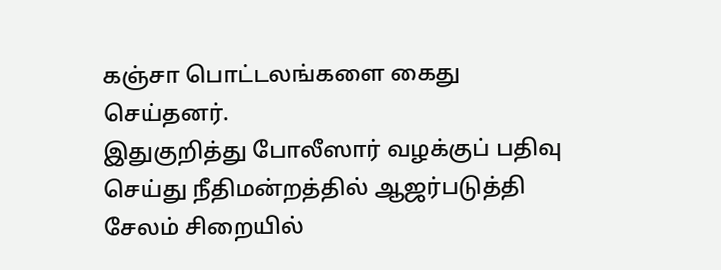கஞ்சா பொட்டலங்களை கைது செய்தனர்.
இதுகுறித்து போலீஸார் வழக்குப் பதிவு செய்து நீதிமன்றத்தில் ஆஜர்படுத்தி சேலம் சிறையில்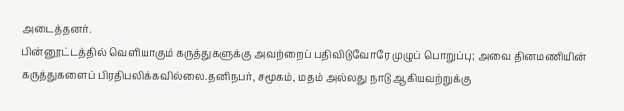அடைத்தனர்.
பின்னூட்டத்தில் வெளியாகும் கருத்துகளுக்கு அவற்றைப் பதிவிடுவோரே முழுப் பொறுப்பு; அவை தினமணியின் கருத்துகளைப் பிரதிபலிக்கவில்லை.தனிநபர், சமூகம், மதம் அல்லது நாடு ஆகியவற்றுக்கு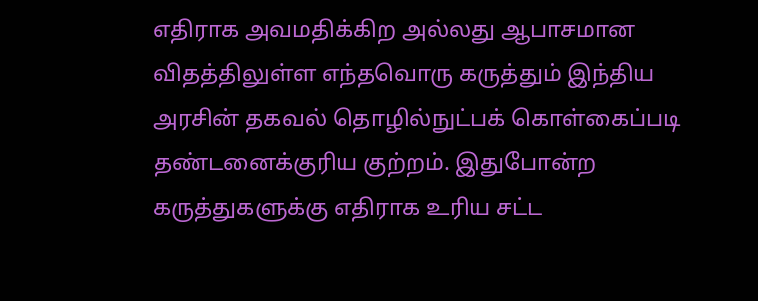எதிராக அவமதிக்கிற அல்லது ஆபாசமான விதத்திலுள்ள எந்தவொரு கருத்தும் இந்திய அரசின் தகவல் தொழில்நுட்பக் கொள்கைப்படி தண்டனைக்குரிய குற்றம். இதுபோன்ற கருத்துகளுக்கு எதிராக உரிய சட்ட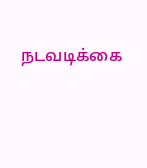நடவடிக்கை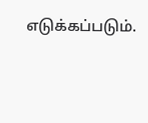எடுக்கப்படும்.